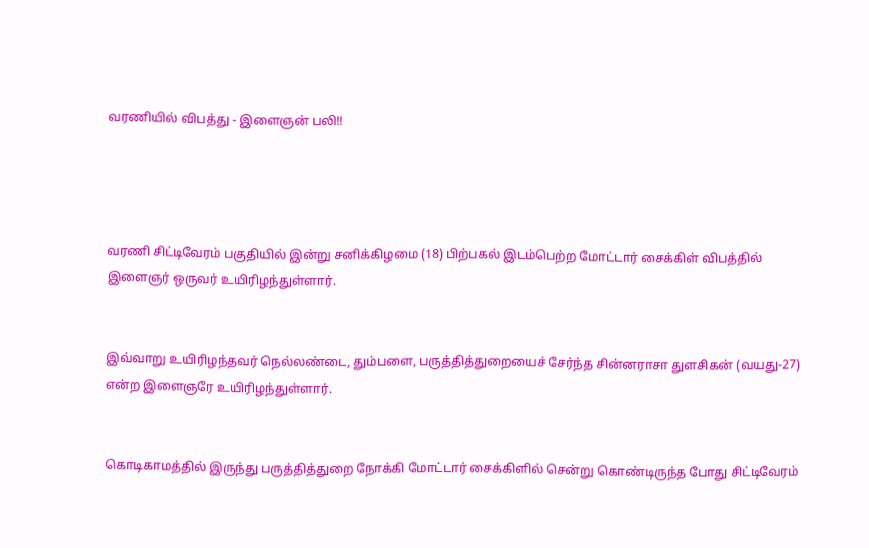வரணியில் விபத்து - இளைஞன் பலி!!




வரணி சிட்டிவேரம் பகுதியில் இன்று சனிக்கிழமை (18) பிற்பகல் இடம்பெற்ற மோட்டார் சைக்கிள் விபத்தில் இளைஞர் ஒருவர் உயிரிழந்துள்ளார்.


இவ்வாறு உயிரிழந்தவர் நெல்லண்டை, தும்பளை, பருத்தித்துறையைச் சேர்ந்த சின்னராசா துளசிகன் (வயது-27) என்ற இளைஞரே உயிரிழந்துள்ளார்.


கொடிகாமத்தில் இருந்து பருத்தித்துறை நோக்கி மோட்டார் சைக்கிளில் சென்று கொண்டிருந்த போது சிட்டிவேரம்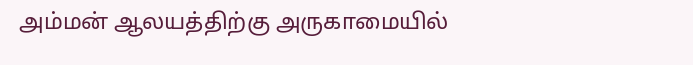அம்மன் ஆலயத்திற்கு அருகாமையில்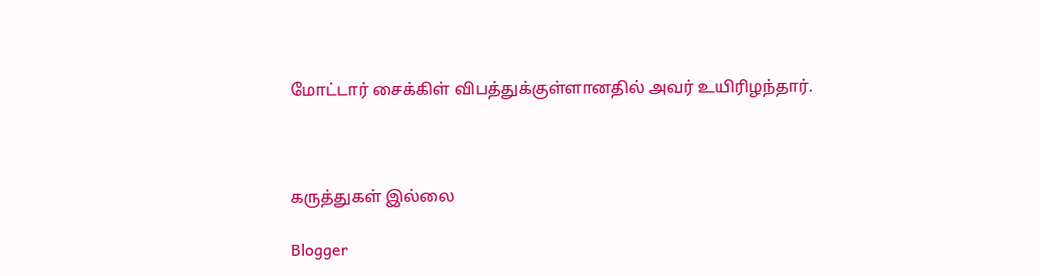மோட்டார் சைக்கிள் விபத்துக்குள்ளானதில் அவர் உயிரிழந்தார்.



கருத்துகள் இல்லை

Blogger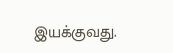இயக்குவது.